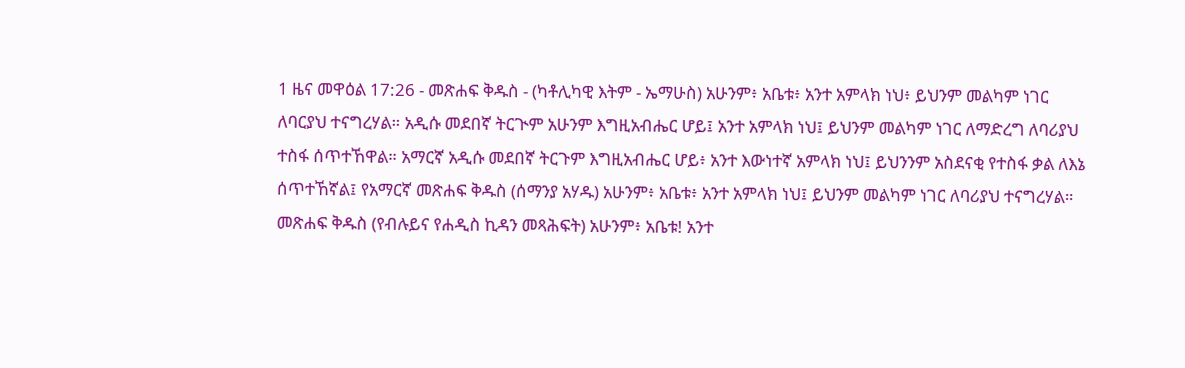1 ዜና መዋዕል 17:26 - መጽሐፍ ቅዱስ - (ካቶሊካዊ እትም - ኤማሁስ) አሁንም፥ አቤቱ፥ አንተ አምላክ ነህ፥ ይህንም መልካም ነገር ለባርያህ ተናግረሃል። አዲሱ መደበኛ ትርጒም አሁንም እግዚአብሔር ሆይ፤ አንተ አምላክ ነህ፤ ይህንም መልካም ነገር ለማድረግ ለባሪያህ ተስፋ ሰጥተኸዋል። አማርኛ አዲሱ መደበኛ ትርጉም እግዚአብሔር ሆይ፥ አንተ እውነተኛ አምላክ ነህ፤ ይህንንም አስደናቂ የተስፋ ቃል ለእኔ ሰጥተኸኛል፤ የአማርኛ መጽሐፍ ቅዱስ (ሰማንያ አሃዱ) አሁንም፥ አቤቱ፥ አንተ አምላክ ነህ፤ ይህንም መልካም ነገር ለባሪያህ ተናግረሃል። መጽሐፍ ቅዱስ (የብሉይና የሐዲስ ኪዳን መጻሕፍት) አሁንም፥ አቤቱ! አንተ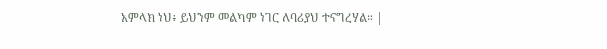አምላክ ነህ፥ ይህንም መልካም ነገር ለባሪያህ ተናግረሃል። |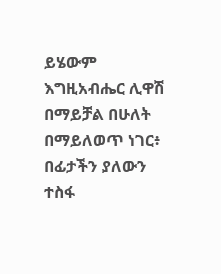ይሄውም እግዚአብሔር ሊዋሽ በማይቻል በሁለት በማይለወጥ ነገር፥ በፊታችን ያለውን ተስፋ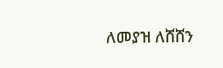ለመያዝ ለሸሸን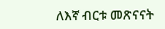ለእኛ ብርቱ መጽናናት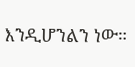እንዲሆንልን ነው።